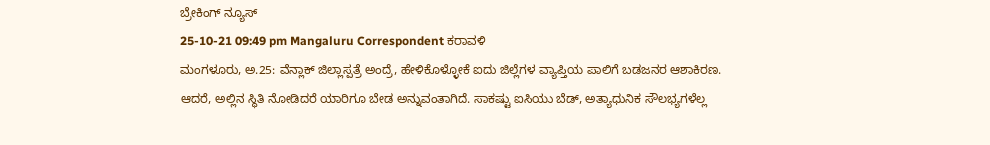ಬ್ರೇಕಿಂಗ್ ನ್ಯೂಸ್
25-10-21 09:49 pm Mangaluru Correspondent ಕರಾವಳಿ
ಮಂಗಳೂರು, ಅ.25: ವೆನ್ಲಾಕ್ ಜಿಲ್ಲಾಸ್ಪತ್ರೆ ಅಂದ್ರೆ, ಹೇಳಿಕೊಳ್ಳೋಕೆ ಐದು ಜಿಲ್ಲೆಗಳ ವ್ಯಾಪ್ತಿಯ ಪಾಲಿಗೆ ಬಡಜನರ ಆಶಾಕಿರಣ. ಆದರೆ, ಅಲ್ಲಿನ ಸ್ಥಿತಿ ನೋಡಿದರೆ ಯಾರಿಗೂ ಬೇಡ ಅನ್ನುವಂತಾಗಿದೆ. ಸಾಕಷ್ಟು ಐಸಿಯು ಬೆಡ್, ಅತ್ಯಾಧುನಿಕ ಸೌಲಭ್ಯಗಳೆಲ್ಲ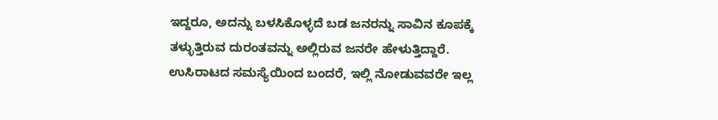ಇದ್ದರೂ, ಅದನ್ನು ಬಳಸಿಕೊಳ್ಳದೆ ಬಡ ಜನರನ್ನು ಸಾವಿನ ಕೂಪಕ್ಕೆ ತಳ್ಳುತ್ತಿರುವ ದುರಂತವನ್ನು ಅಲ್ಲಿರುವ ಜನರೇ ಹೇಳುತ್ತಿದ್ದಾರೆ. ಉಸಿರಾಟದ ಸಮಸ್ಯೆಯಿಂದ ಬಂದರೆ, ಇಲ್ಲಿ ನೋಡುವವರೇ ಇಲ್ಲ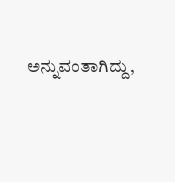ಅನ್ನುವಂತಾಗಿದ್ದು,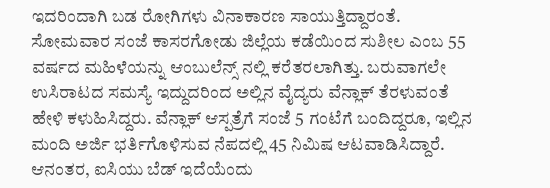ಇದರಿಂದಾಗಿ ಬಡ ರೋಗಿಗಳು ವಿನಾಕಾರಣ ಸಾಯುತ್ತಿದ್ದಾರಂತೆ.
ಸೋಮವಾರ ಸಂಜೆ ಕಾಸರಗೋಡು ಜಿಲ್ಲೆಯ ಕಡೆಯಿಂದ ಸುಶೀಲ ಎಂಬ 55 ವರ್ಷದ ಮಹಿಳೆಯನ್ನು ಆಂಬುಲೆನ್ಸ್ ನಲ್ಲಿ ಕರೆತರಲಾಗಿತ್ತು. ಬರುವಾಗಲೇ ಉಸಿರಾಟದ ಸಮಸ್ಯೆ ಇದ್ದುದರಿಂದ ಅಲ್ಲಿನ ವೈದ್ಯರು ವೆನ್ಲಾಕ್ ತೆರಳುವಂತೆ ಹೇಳಿ ಕಳುಹಿಸಿದ್ದರು. ವೆನ್ಲಾಕ್ ಆಸ್ಪತ್ರೆಗೆ ಸಂಜೆ 5 ಗಂಟೆಗೆ ಬಂದಿದ್ದರೂ, ಇಲ್ಲಿನ ಮಂದಿ ಅರ್ಜಿ ಭರ್ತಿಗೊಳಿಸುವ ನೆಪದಲ್ಲಿ 45 ನಿಮಿಷ ಆಟವಾಡಿಸಿದ್ದಾರೆ. ಆನಂತರ, ಐಸಿಯು ಬೆಡ್ ಇದೆಯೆಂದು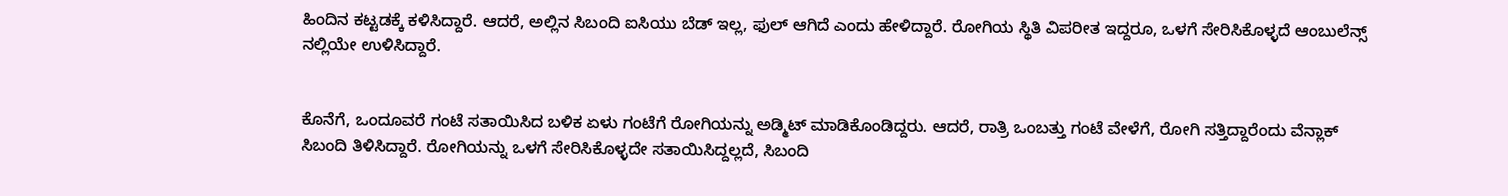ಹಿಂದಿನ ಕಟ್ಟಡಕ್ಕೆ ಕಳಿಸಿದ್ದಾರೆ. ಆದರೆ, ಅಲ್ಲಿನ ಸಿಬಂದಿ ಐಸಿಯು ಬೆಡ್ ಇಲ್ಲ, ಫುಲ್ ಆಗಿದೆ ಎಂದು ಹೇಳಿದ್ದಾರೆ. ರೋಗಿಯ ಸ್ಥಿತಿ ವಿಪರೀತ ಇದ್ದರೂ, ಒಳಗೆ ಸೇರಿಸಿಕೊಳ್ಳದೆ ಆಂಬುಲೆನ್ಸ್ ನಲ್ಲಿಯೇ ಉಳಿಸಿದ್ದಾರೆ.


ಕೊನೆಗೆ, ಒಂದೂವರೆ ಗಂಟೆ ಸತಾಯಿಸಿದ ಬಳಿಕ ಏಳು ಗಂಟೆಗೆ ರೋಗಿಯನ್ನು ಅಡ್ಮಿಟ್ ಮಾಡಿಕೊಂಡಿದ್ದರು. ಆದರೆ, ರಾತ್ರಿ ಒಂಬತ್ತು ಗಂಟೆ ವೇಳೆಗೆ, ರೋಗಿ ಸತ್ತಿದ್ದಾರೆಂದು ವೆನ್ಲಾಕ್ ಸಿಬಂದಿ ತಿಳಿಸಿದ್ದಾರೆ. ರೋಗಿಯನ್ನು ಒಳಗೆ ಸೇರಿಸಿಕೊಳ್ಳದೇ ಸತಾಯಿಸಿದ್ದಲ್ಲದೆ, ಸಿಬಂದಿ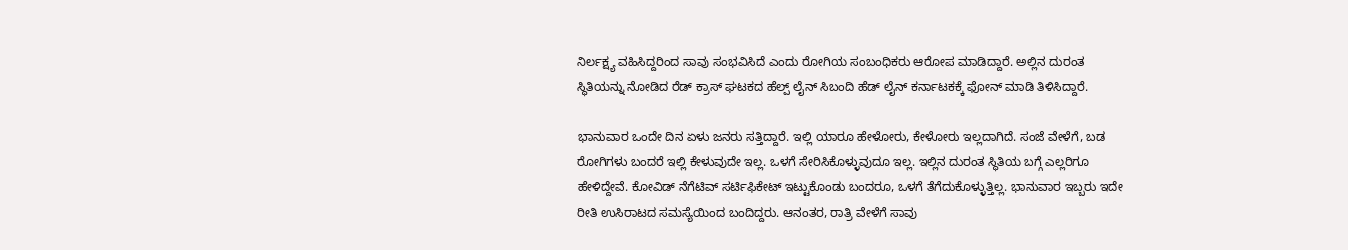ನಿರ್ಲಕ್ಷ್ಯ ವಹಿಸಿದ್ದರಿಂದ ಸಾವು ಸಂಭವಿಸಿದೆ ಎಂದು ರೋಗಿಯ ಸಂಬಂಧಿಕರು ಆರೋಪ ಮಾಡಿದ್ದಾರೆ. ಅಲ್ಲಿನ ದುರಂತ ಸ್ಥಿತಿಯನ್ನು ನೋಡಿದ ರೆಡ್ ಕ್ರಾಸ್ ಘಟಕದ ಹೆಲ್ಪ್ ಲೈನ್ ಸಿಬಂದಿ ಹೆಡ್ ಲೈನ್ ಕರ್ನಾಟಕಕ್ಕೆ ಫೋನ್ ಮಾಡಿ ತಿಳಿಸಿದ್ದಾರೆ.

ಭಾನುವಾರ ಒಂದೇ ದಿನ ಏಳು ಜನರು ಸತ್ತಿದ್ದಾರೆ. ಇಲ್ಲಿ ಯಾರೂ ಹೇಳೋರು, ಕೇಳೋರು ಇಲ್ಲದಾಗಿದೆ. ಸಂಜೆ ವೇಳೆಗೆ, ಬಡ ರೋಗಿಗಳು ಬಂದರೆ ಇಲ್ಲಿ ಕೇಳುವುದೇ ಇಲ್ಲ. ಒಳಗೆ ಸೇರಿಸಿಕೊಳ್ಳುವುದೂ ಇಲ್ಲ. ಇಲ್ಲಿನ ದುರಂತ ಸ್ಥಿತಿಯ ಬಗ್ಗೆ ಎಲ್ಲರಿಗೂ ಹೇಳಿದ್ದೇವೆ. ಕೋವಿಡ್ ನೆಗೆಟಿವ್ ಸರ್ಟಿಫಿಕೇಟ್ ಇಟ್ಟುಕೊಂಡು ಬಂದರೂ, ಒಳಗೆ ತೆಗೆದುಕೊಳ್ಳುತ್ತಿಲ್ಲ. ಭಾನುವಾರ ಇಬ್ಬರು ಇದೇ ರೀತಿ ಉಸಿರಾಟದ ಸಮಸ್ಯೆಯಿಂದ ಬಂದಿದ್ದರು. ಆನಂತರ, ರಾತ್ರಿ ವೇಳೆಗೆ ಸಾವು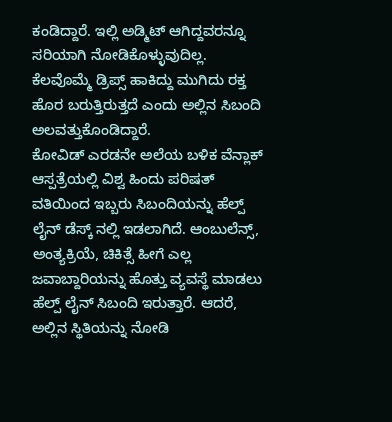ಕಂಡಿದ್ದಾರೆ. ಇಲ್ಲಿ ಅಡ್ಮಿಟ್ ಆಗಿದ್ದವರನ್ನೂ ಸರಿಯಾಗಿ ನೋಡಿಕೊಳ್ಳುವುದಿಲ್ಲ. ಕೆಲವೊಮ್ಮೆ ಡ್ರಿಪ್ಸ್ ಹಾಕಿದ್ದು ಮುಗಿದು ರಕ್ತ ಹೊರ ಬರುತ್ತಿರುತ್ತದೆ ಎಂದು ಅಲ್ಲಿನ ಸಿಬಂದಿ ಅಲವತ್ತುಕೊಂಡಿದ್ದಾರೆ.
ಕೋವಿಡ್ ಎರಡನೇ ಅಲೆಯ ಬಳಿಕ ವೆನ್ಲಾಕ್ ಆಸ್ಪತ್ರೆಯಲ್ಲಿ ವಿಶ್ವ ಹಿಂದು ಪರಿಷತ್ ವತಿಯಿಂದ ಇಬ್ಬರು ಸಿಬಂದಿಯನ್ನು ಹೆಲ್ಪ್ ಲೈನ್ ಡೆಸ್ಕ್ ನಲ್ಲಿ ಇಡಲಾಗಿದೆ. ಆಂಬುಲೆನ್ಸ್, ಅಂತ್ಯಕ್ರಿಯೆ, ಚಿಕಿತ್ಸೆ ಹೀಗೆ ಎಲ್ಲ ಜವಾಬ್ದಾರಿಯನ್ನು ಹೊತ್ತು ವ್ಯವಸ್ಥೆ ಮಾಡಲು ಹೆಲ್ಪ್ ಲೈನ್ ಸಿಬಂದಿ ಇರುತ್ತಾರೆ. ಆದರೆ, ಅಲ್ಲಿನ ಸ್ಥಿತಿಯನ್ನು ನೋಡಿ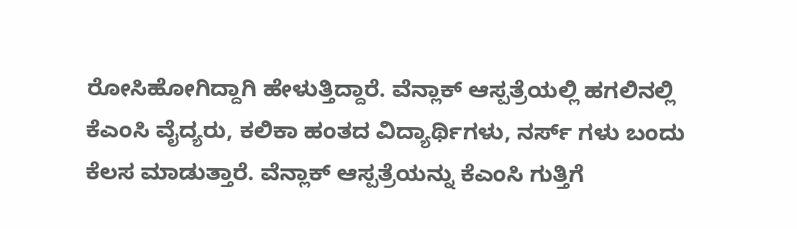ರೋಸಿಹೋಗಿದ್ದಾಗಿ ಹೇಳುತ್ತಿದ್ದಾರೆ. ವೆನ್ಲಾಕ್ ಆಸ್ಪತ್ರೆಯಲ್ಲಿ ಹಗಲಿನಲ್ಲಿ ಕೆಎಂಸಿ ವೈದ್ಯರು, ಕಲಿಕಾ ಹಂತದ ವಿದ್ಯಾರ್ಥಿಗಳು, ನರ್ಸ್ ಗಳು ಬಂದು ಕೆಲಸ ಮಾಡುತ್ತಾರೆ. ವೆನ್ಲಾಕ್ ಆಸ್ಪತ್ರೆಯನ್ನು ಕೆಎಂಸಿ ಗುತ್ತಿಗೆ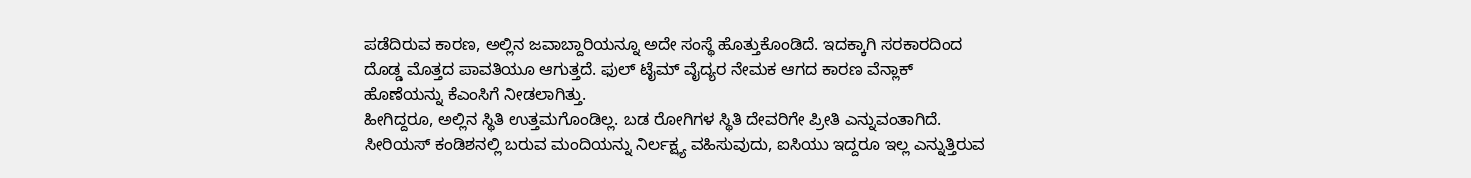ಪಡೆದಿರುವ ಕಾರಣ, ಅಲ್ಲಿನ ಜವಾಬ್ದಾರಿಯನ್ನೂ ಅದೇ ಸಂಸ್ಥೆ ಹೊತ್ತುಕೊಂಡಿದೆ. ಇದಕ್ಕಾಗಿ ಸರಕಾರದಿಂದ ದೊಡ್ಡ ಮೊತ್ತದ ಪಾವತಿಯೂ ಆಗುತ್ತದೆ. ಫುಲ್ ಟೈಮ್ ವೈದ್ಯರ ನೇಮಕ ಆಗದ ಕಾರಣ ವೆನ್ಲಾಕ್ ಹೊಣೆಯನ್ನು ಕೆಎಂಸಿಗೆ ನೀಡಲಾಗಿತ್ತು.
ಹೀಗಿದ್ದರೂ, ಅಲ್ಲಿನ ಸ್ಥಿತಿ ಉತ್ತಮಗೊಂಡಿಲ್ಲ. ಬಡ ರೋಗಿಗಳ ಸ್ಥಿತಿ ದೇವರಿಗೇ ಪ್ರೀತಿ ಎನ್ನುವಂತಾಗಿದೆ. ಸೀರಿಯಸ್ ಕಂಡಿಶನಲ್ಲಿ ಬರುವ ಮಂದಿಯನ್ನು ನಿರ್ಲಕ್ಷ್ಯ ವಹಿಸುವುದು, ಐಸಿಯು ಇದ್ದರೂ ಇಲ್ಲ ಎನ್ನುತ್ತಿರುವ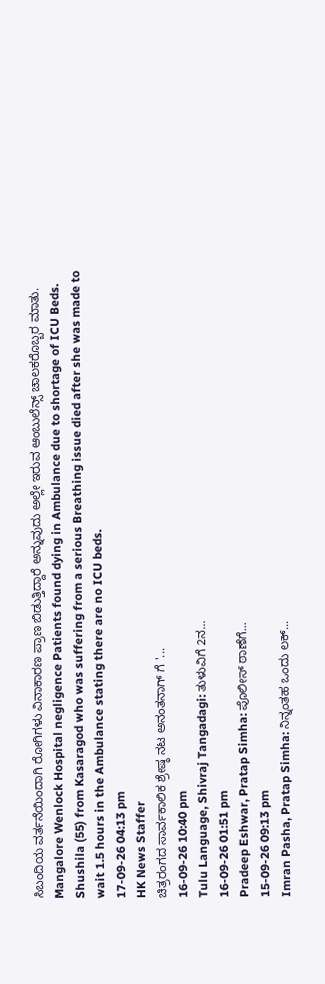ಸಿಬಂದಿಯ ವರ್ತನೆಯಿಂದಾಗಿ ರೋಗಿಗಳು ವಿನಾಕಾರಣ ಪ್ರಾಣ ಬಿಡುತ್ತಿದ್ದಾರೆ ಅನ್ನುವುದು ಅಲ್ಲೇ ಇರುವ ಆಂಬುಲೆನ್ಸ್ ಚಾಲಕರೊಬ್ಬರ ಮಾತು.
Mangalore Wenlock Hospital negligence Patients found dying in Ambulance due to shortage of ICU Beds. Shushila (55) from Kasaragod who was suffering from a serious Breathing issue died after she was made to wait 1.5 hours in the Ambulance stating there are no ICU beds.
17-09-26 04:13 pm
HK News Staffer
ಚಿತ್ರರಂಗದ ಸಾರ್ವಕಾಲಿಕ ಶ್ರೇಷ್ಠ ನಟ ಅನಂತನಾಗ್ ಗೆ '...
16-09-26 10:40 pm
Tulu Language, Shivraj Tangadagi: ತುಳುವಿಗೆ 2ನ...
16-09-26 01:51 pm
Pradeep Eshwar, Pratap Simha: ಪೊಲೀಸ್ ಠಾಣೆಗೆ...
15-09-26 09:13 pm
Imran Pasha, Pratap Simha: ನಿನ್ನಂತಹ ಒಂದು ಲಕ್...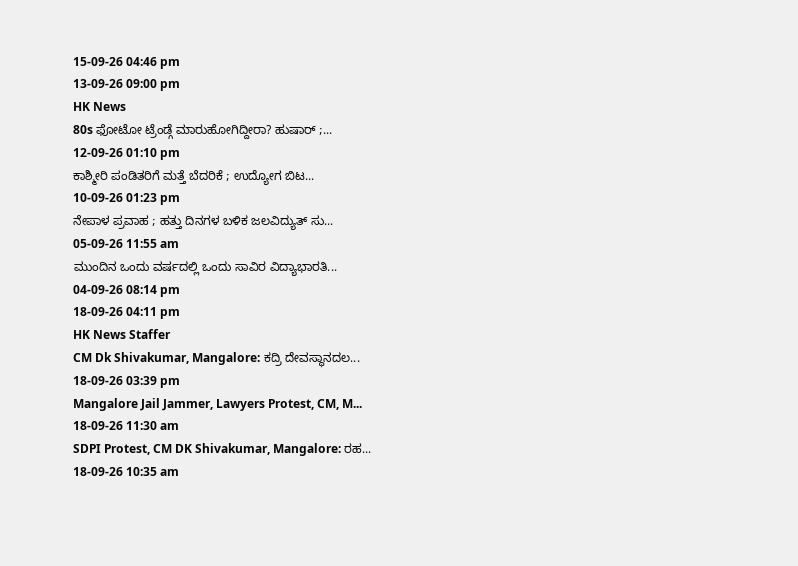15-09-26 04:46 pm
13-09-26 09:00 pm
HK News
80s ಫೋಟೋ ಟ್ರೆಂಡ್ಗೆ ಮಾರುಹೋಗಿದ್ದೀರಾ? ಹುಷಾರ್ ;...
12-09-26 01:10 pm
ಕಾಶ್ಮೀರಿ ಪಂಡಿತರಿಗೆ ಮತ್ತೆ ಬೆದರಿಕೆ ; ಉದ್ಯೋಗ ಬಿಟ...
10-09-26 01:23 pm
ನೇಪಾಳ ಪ್ರವಾಹ ; ಹತ್ತು ದಿನಗಳ ಬಳಿಕ ಜಲವಿದ್ಯುತ್ ಸು...
05-09-26 11:55 am
ಮುಂದಿನ ಒಂದು ವರ್ಷದಲ್ಲಿ ಒಂದು ಸಾವಿರ ವಿದ್ಯಾಭಾರತಿ...
04-09-26 08:14 pm
18-09-26 04:11 pm
HK News Staffer
CM Dk Shivakumar, Mangalore: ಕದ್ರಿ ದೇವಸ್ಥಾನದಲ...
18-09-26 03:39 pm
Mangalore Jail Jammer, Lawyers Protest, CM, M...
18-09-26 11:30 am
SDPI Protest, CM DK Shivakumar, Mangalore: ರಹ...
18-09-26 10:35 am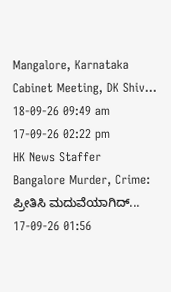Mangalore, Karnataka Cabinet Meeting, DK Shiv...
18-09-26 09:49 am
17-09-26 02:22 pm
HK News Staffer
Bangalore Murder, Crime: ಪ್ರೀತಿಸಿ ಮದುವೆಯಾಗಿದ್...
17-09-26 01:56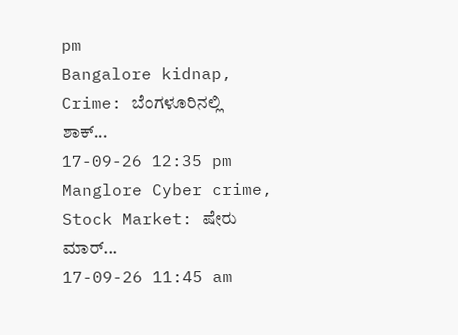pm
Bangalore kidnap, Crime: ಬೆಂಗಳೂರಿನಲ್ಲಿ ಶಾಕ್...
17-09-26 12:35 pm
Manglore Cyber crime, Stock Market: ಷೇರು ಮಾರ್...
17-09-26 11:45 am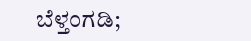ಬೆಳ್ತಂಗಡಿ;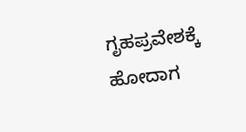ಗೃಹಪ್ರವೇಶಕ್ಕೆ ಹೋದಾಗ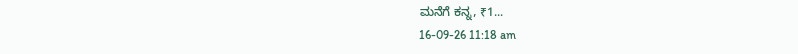ಮನೆಗೆ ಕನ್ನ, ₹1...
16-09-26 11:18 am